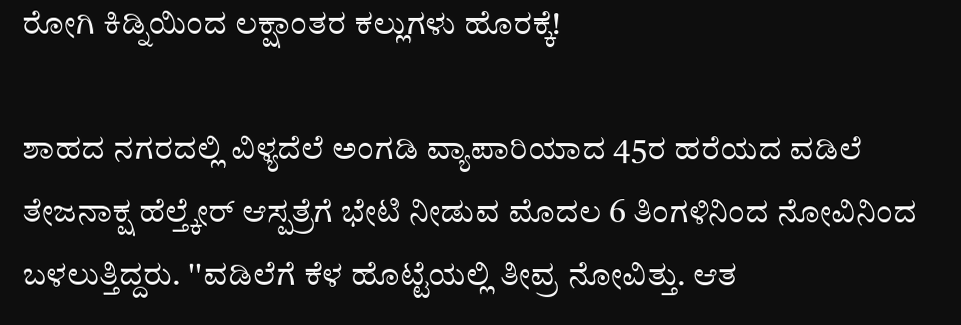ರೋಗಿ ಕಿಡ್ನಿಯಿಂದ ಲಕ್ಷಾಂತರ ಕಲ್ಲುಗಳು ಹೊರಕ್ಕೆ!

ಶಾಹದ ನಗರದಲ್ಲಿ ವಿಳ್ಯದೆಲೆ ಅಂಗಡಿ ವ್ಯಾಪಾರಿಯಾದ 45ರ ಹರೆಯದ ವಡಿಲೆ ತೇಜನಾಕ್ಷ ಹೆಲ್ತ್ಕೇರ್ ಆಸ್ಪತ್ರೆಗೆ ಭೇಟಿ ನೀಡುವ ಮೊದಲ 6 ತಿಂಗಳಿನಿಂದ ನೋವಿನಿಂದ ಬಳಲುತ್ತಿದ್ದರು. ''ವಡಿಲೆಗೆ ಕೆಳ ಹೊಟ್ಟೆಯಲ್ಲಿ ತೀವ್ರ ನೋವಿತ್ತು. ಆತ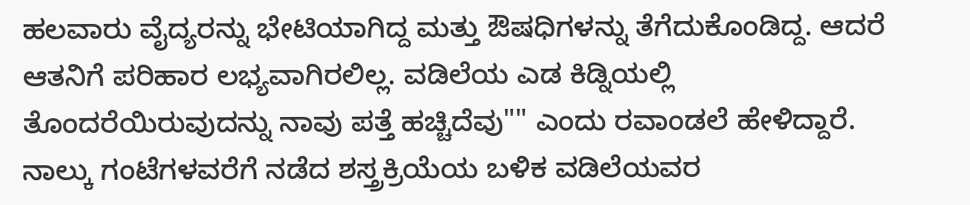ಹಲವಾರು ವೈದ್ಯರನ್ನು ಭೇಟಿಯಾಗಿದ್ದ ಮತ್ತು ಔಷಧಿಗಳನ್ನು ತೆಗೆದುಕೊಂಡಿದ್ದ. ಆದರೆ ಆತನಿಗೆ ಪರಿಹಾರ ಲಭ್ಯವಾಗಿರಲಿಲ್ಲ. ವಡಿಲೆಯ ಎಡ ಕಿಡ್ನಿಯಲ್ಲಿ ತೊಂದರೆಯಿರುವುದನ್ನು ನಾವು ಪತ್ತೆ ಹಚ್ಚಿದೆವು"" ಎಂದು ರವಾಂಡಲೆ ಹೇಳಿದ್ದಾರೆ.
ನಾಲ್ಕು ಗಂಟೆಗಳವರೆಗೆ ನಡೆದ ಶಸ್ತ್ರಕ್ರಿಯೆಯ ಬಳಿಕ ವಡಿಲೆಯವರ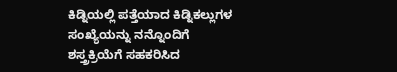ಕಿಡ್ನಿಯಲ್ಲಿ ಪತ್ತೆಯಾದ ಕಿಡ್ನಿಕಲ್ಲುಗಳ ಸಂಖ್ಯೆಯನ್ನು ನನ್ನೊಂದಿಗೆ ಶಸ್ತ್ರಕ್ರಿಯೆಗೆ ಸಹಕರಿಸಿದ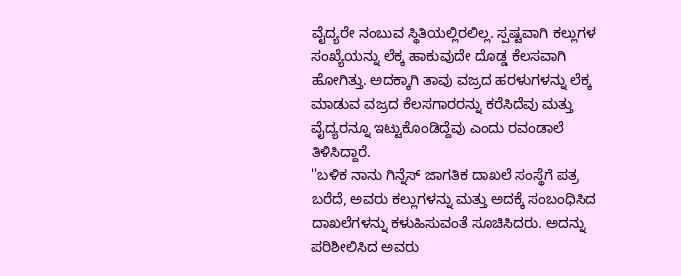ವೈದ್ಯರೇ ನಂಬುವ ಸ್ಥಿತಿಯಲ್ಲಿರಲಿಲ್ಲ. ಸ್ಪಷ್ಟವಾಗಿ ಕಲ್ಲುಗಳ ಸಂಖ್ಯೆಯನ್ನು ಲೆಕ್ಕ ಹಾಕುವುದೇ ದೊಡ್ಡ ಕೆಲಸವಾಗಿ ಹೋಗಿತ್ತು. ಅದಕ್ಕಾಗಿ ತಾವು ವಜ್ರದ ಹರಳುಗಳನ್ನು ಲೆಕ್ಕ ಮಾಡುವ ವಜ್ರದ ಕೆಲಸಗಾರರನ್ನು ಕರೆಸಿದೆವು ಮತ್ತು ವೈದ್ಯರನ್ನೂ ಇಟ್ಟುಕೊಂಡಿದ್ದೆವು ಎಂದು ರವಂಡಾಲೆ ತಿಳಿಸಿದ್ದಾರೆ.
''ಬಳಿಕ ನಾನು ಗಿನ್ನೆಸ್ ಜಾಗತಿಕ ದಾಖಲೆ ಸಂಸ್ಥೆಗೆ ಪತ್ರ ಬರೆದೆ, ಅವರು ಕಲ್ಲುಗಳನ್ನು ಮತ್ತು ಅದಕ್ಕೆ ಸಂಬಂಧಿಸಿದ ದಾಖಲೆಗಳನ್ನು ಕಳುಹಿಸುವಂತೆ ಸೂಚಿಸಿದರು. ಅದನ್ನು ಪರಿಶೀಲಿಸಿದ ಅವರು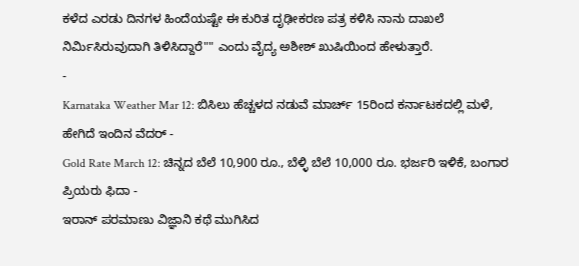ಕಳೆದ ಎರಡು ದಿನಗಳ ಹಿಂದೆಯಷ್ಟೇ ಈ ಕುರಿತ ದೃಢೀಕರಣ ಪತ್ರ ಕಳಿಸಿ ನಾನು ದಾಖಲೆ ನಿರ್ಮಿಸಿರುವುದಾಗಿ ತಿಳಿಸಿದ್ದಾರೆ"" ಎಂದು ವೈದ್ಯ ಅಶೀಶ್ ಖುಷಿಯಿಂದ ಹೇಳುತ್ತಾರೆ.
-
Karnataka Weather Mar 12: ಬಿಸಿಲು ಹೆಚ್ಚಳದ ನಡುವೆ ಮಾರ್ಚ್ 15ರಿಂದ ಕರ್ನಾಟಕದಲ್ಲಿ ಮಳೆ, ಹೇಗಿದೆ ಇಂದಿನ ವೆದರ್ -
Gold Rate March 12: ಚಿನ್ನದ ಬೆಲೆ 10,900 ರೂ., ಬೆಳ್ಳಿ ಬೆಲೆ 10,000 ರೂ. ಭರ್ಜರಿ ಇಳಿಕೆ, ಬಂಗಾರ ಪ್ರಿಯರು ಫಿದಾ -
ಇರಾನ್ ಪರಮಾಣು ವಿಜ್ಞಾನಿ ಕಥೆ ಮುಗಿಸಿದ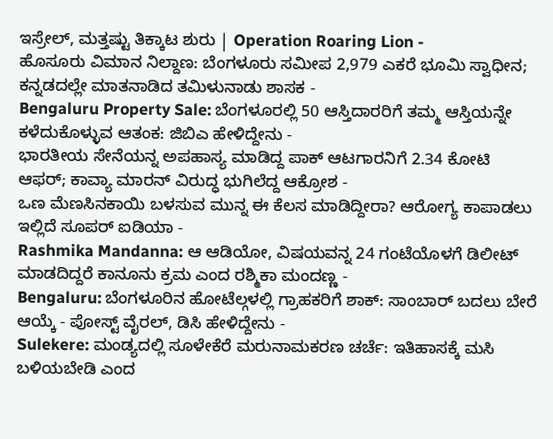ಇಸ್ರೇಲ್, ಮತ್ತಷ್ಟು ತಿಕ್ಕಾಟ ಶುರು | Operation Roaring Lion -
ಹೊಸೂರು ವಿಮಾನ ನಿಲ್ದಾಣ: ಬೆಂಗಳೂರು ಸಮೀಪ 2,979 ಎಕರೆ ಭೂಮಿ ಸ್ವಾಧೀನ; ಕನ್ನಡದಲ್ಲೇ ಮಾತನಾಡಿದ ತಮಿಳುನಾಡು ಶಾಸಕ -
Bengaluru Property Sale: ಬೆಂಗಳೂರಲ್ಲಿ 50 ಆಸ್ತಿದಾರರಿಗೆ ತಮ್ಮ ಆಸ್ತಿಯನ್ನೇ ಕಳೆದುಕೊಳ್ಳುವ ಆತಂಕ: ಜಿಬಿಎ ಹೇಳಿದ್ದೇನು -
ಭಾರತೀಯ ಸೇನೆಯನ್ನ ಅಪಹಾಸ್ಯ ಮಾಡಿದ್ದ ಪಾಕ್ ಆಟಗಾರನಿಗೆ 2.34 ಕೋಟಿ ಆಫರ್; ಕಾವ್ಯಾ ಮಾರನ್ ವಿರುದ್ಧ ಭುಗಿಲೆದ್ದ ಆಕ್ರೋಶ -
ಒಣ ಮೆಣಸಿನಕಾಯಿ ಬಳಸುವ ಮುನ್ನ ಈ ಕೆಲಸ ಮಾಡಿದ್ದೀರಾ? ಆರೋಗ್ಯ ಕಾಪಾಡಲು ಇಲ್ಲಿದೆ ಸೂಪರ್ ಐಡಿಯಾ -
Rashmika Mandanna: ಆ ಆಡಿಯೋ, ವಿಷಯವನ್ನ 24 ಗಂಟೆಯೊಳಗೆ ಡಿಲೀಟ್ ಮಾಡದಿದ್ದರೆ ಕಾನೂನು ಕ್ರಮ ಎಂದ ರಶ್ಮಿಕಾ ಮಂದಣ್ಣ -
Bengaluru: ಬೆಂಗಳೂರಿನ ಹೋಟೆಲ್ಗಳಲ್ಲಿ ಗ್ರಾಹಕರಿಗೆ ಶಾಕ್: ಸಾಂಬಾರ್ ಬದಲು ಬೇರೆ ಆಯ್ಕೆ - ಪೋಸ್ಟ್ ವೈರಲ್, ಡಿಸಿ ಹೇಳಿದ್ದೇನು -
Sulekere: ಮಂಡ್ಯದಲ್ಲಿ ಸೂಳೇಕೆರೆ ಮರುನಾಮಕರಣ ಚರ್ಚೆ: ಇತಿಹಾಸಕ್ಕೆ ಮಸಿ ಬಳಿಯಬೇಡಿ ಎಂದ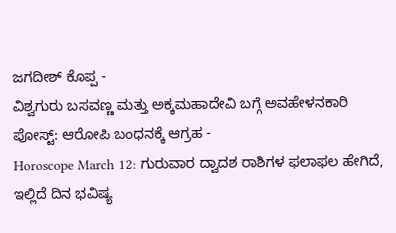ಜಗದೀಶ್ ಕೊಪ್ಪ -
ವಿಶ್ವಗುರು ಬಸವಣ್ಣ ಮತ್ತು ಅಕ್ಕಮಹಾದೇವಿ ಬಗ್ಗೆ ಅವಹೇಳನಕಾರಿ ಪೋಸ್ಟ್: ಆರೋಪಿ ಬಂಧನಕ್ಕೆ ಆಗ್ರಹ -
Horoscope March 12: ಗುರುವಾರ ದ್ವಾದಶ ರಾಶಿಗಳ ಫಲಾಫಲ ಹೇಗಿದೆ, ಇಲ್ಲಿದೆ ದಿನ ಭವಿಷ್ಯ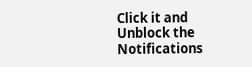Click it and Unblock the Notifications